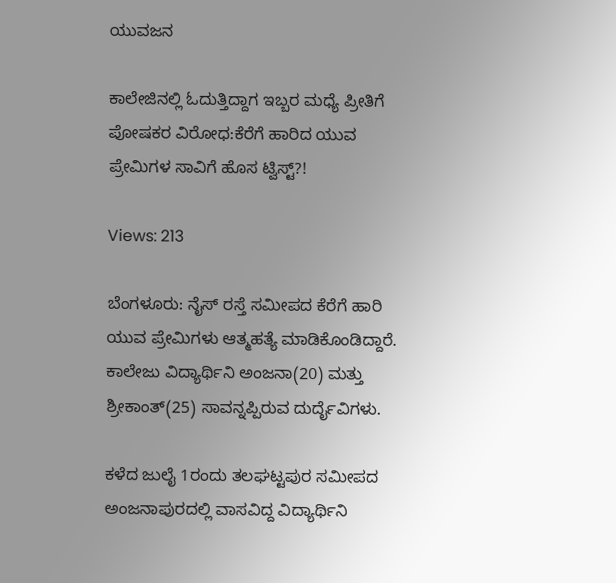ಯುವಜನ

ಕಾಲೇಜಿನಲ್ಲಿ ಓದುತ್ತಿದ್ದಾಗ ಇಬ್ಬರ ಮಧ್ಯೆ ಪ್ರೀತಿಗೆ ಪೋಷಕರ ವಿರೋಧ:ಕೆರೆಗೆ ಹಾರಿದ ಯುವ ಪ್ರೇಮಿಗಳ ಸಾವಿಗೆ ಹೊಸ ಟ್ವಿಸ್ಟ್‌?!

Views: 213

ಬೆಂಗಳೂರು: ನೈಸ್ ರಸ್ತೆ ಸಮೀಪದ ಕೆರೆಗೆ ಹಾರಿ ಯುವ ಪ್ರೇಮಿಗಳು ಆತ್ಮಹತ್ಯೆ ಮಾಡಿಕೊಂಡಿದ್ದಾರೆ. ಕಾಲೇಜು ವಿದ್ಯಾರ್ಥಿನಿ ಅಂಜನಾ(20) ಮತ್ತು ಶ್ರೀಕಾಂತ್(25) ಸಾವನ್ನಪ್ಪಿರುವ ದುರ್ದೈವಿಗಳು.

ಕಳೆದ ಜುಲೈ 1ರಂದು ತಲಘಟ್ಟಪುರ ಸಮೀಪದ ಅಂಜನಾಪುರದಲ್ಲಿ ವಾಸವಿದ್ದ ವಿದ್ಯಾರ್ಥಿನಿ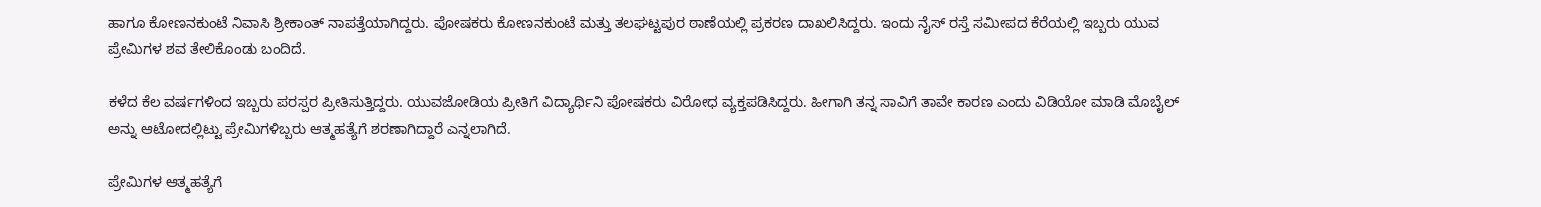ಹಾಗೂ ಕೋಣನಕುಂಟೆ ನಿವಾಸಿ ಶ್ರೀಕಾಂತ್ ನಾಪತ್ತೆಯಾಗಿದ್ದರು. ಪೋಷಕರು ಕೋಣನಕುಂಟೆ ಮತ್ತು ತಲಘಟ್ಟಪುರ ಠಾಣೆಯಲ್ಲಿ ಪ್ರಕರಣ ದಾಖಲಿಸಿದ್ದರು. ಇಂದು ನೈಸ್ ರಸ್ತೆ ಸಮೀಪದ ಕೆರೆಯಲ್ಲಿ ಇಬ್ಬರು ಯುವ ಪ್ರೇಮಿಗಳ ಶವ ತೇಲಿಕೊಂಡು ಬಂದಿದೆ.

ಕಳೆದ ಕೆಲ ವರ್ಷಗಳಿಂದ ಇಬ್ಬರು ಪರಸ್ಪರ ಪ್ರೀತಿಸುತ್ತಿದ್ದರು. ಯುವಜೋಡಿಯ ಪ್ರೀತಿಗೆ ವಿದ್ಯಾರ್ಥಿನಿ ಪೋಷಕರು ವಿರೋಧ ವ್ಯಕ್ತಪಡಿಸಿದ್ದರು. ಹೀಗಾಗಿ ತನ್ನ ಸಾವಿಗೆ ತಾವೇ ಕಾರಣ ಎಂದು ವಿಡಿಯೋ ಮಾಡಿ ಮೊಬೈಲ್‌ ಅನ್ನು ಆಟೋದಲ್ಲಿಟ್ಟು ಪ್ರೇಮಿಗಳಿಬ್ಬರು ಆತ್ಮಹತ್ಯೆಗೆ ಶರಣಾಗಿದ್ದಾರೆ ಎನ್ನಲಾಗಿದೆ.

ಪ್ರೇಮಿಗಳ ಆತ್ಮಹತ್ಯೆಗೆ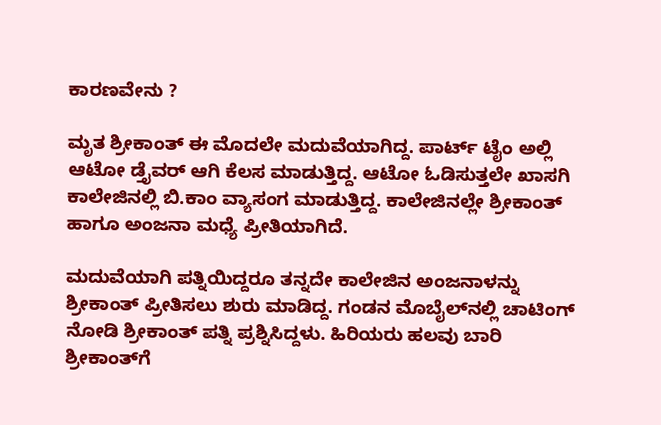ಕಾರಣವೇನು ?

ಮೃತ ಶ್ರೀಕಾಂತ್ ಈ ಮೊದಲೇ ಮದುವೆಯಾಗಿದ್ದ. ಪಾರ್ಟ್ ಟೈಂ ಅಲ್ಲಿ ಆಟೋ ಡ್ತೈವರ್ ಆಗಿ ಕೆಲಸ ಮಾಡುತ್ತಿದ್ದ. ಆಟೋ ಓಡಿಸುತ್ತಲೇ ಖಾಸಗಿ ಕಾಲೇಜಿನಲ್ಲಿ ಬಿ.ಕಾಂ ವ್ಯಾಸಂಗ ಮಾಡುತ್ತಿದ್ದ. ಕಾಲೇಜಿನಲ್ಲೇ ಶ್ರೀಕಾಂತ್ ಹಾಗೂ ಅಂಜನಾ ಮಧ್ಯೆ ಪ್ರೀತಿಯಾಗಿದೆ.

ಮದುವೆಯಾಗಿ ಪತ್ನಿಯಿದ್ದರೂ ತನ್ನದೇ ಕಾಲೇಜಿನ ಅಂಜನಾಳನ್ನು ಶ್ರೀಕಾಂತ್‌ ಪ್ರೀತಿಸಲು ಶುರು ಮಾಡಿದ್ದ. ಗಂಡನ ಮೊಬೈಲ್‌ನಲ್ಲಿ ಚಾಟಿಂಗ್ ನೋಡಿ ಶ್ರೀಕಾಂತ್ ಪತ್ನಿ ಪ್ರಶ್ನಿಸಿದ್ದಳು. ಹಿರಿಯರು ಹಲವು ಬಾರಿ ಶ್ರೀಕಾಂತ್‌ಗೆ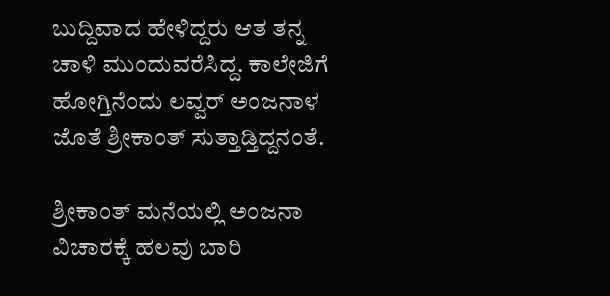ಬುದ್ದಿವಾದ ಹೇಳಿದ್ದರು ಆತ ತನ್ನ ಚಾಳಿ ಮುಂದುವರೆಸಿದ್ದ. ಕಾಲೇಜಿಗೆ ಹೋಗ್ತಿನೆಂದು ಲವ್ವರ್ ಅಂಜನಾಳ ಜೊತೆ ಶ್ರೀಕಾಂತ್ ಸುತ್ತಾಡ್ತಿದ್ದನಂತೆ.

ಶ್ರೀಕಾಂತ್ ಮನೆಯಲ್ಲಿ ಅಂಜನಾ ವಿಚಾರಕ್ಕೆ ಹಲವು ಬಾರಿ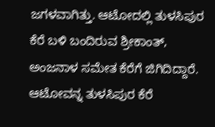ಜಗಳವಾಗಿತ್ತು. ಆಟೋದಲ್ಲಿ ತುಳಸಿಪುರ ಕೆರೆ ಬಳಿ ಬಂದಿರುವ ಶ್ರೀಕಾಂತ್‌, ಅಂಜನಾಳ ಸಮೇತ ಕೆರೆಗೆ ಜಿಗಿದಿದ್ದಾರೆ. ಆಟೋವನ್ನ ತುಳಸಿಪುರ ಕೆರೆ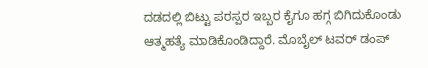ದಡದಲ್ಲಿ ಬಿಟ್ಟು ಪರಸ್ಪರ ಇಬ್ಬರ ಕೈಗೂ ಹಗ್ಗ ಬಿಗಿದುಕೊಂಡು ಆತ್ಮಹತ್ಯೆ ಮಾಡಿಕೊಂಡಿದ್ದಾರೆ. ಮೊಬೈಲ್ ಟವರ್ ಡಂಪ್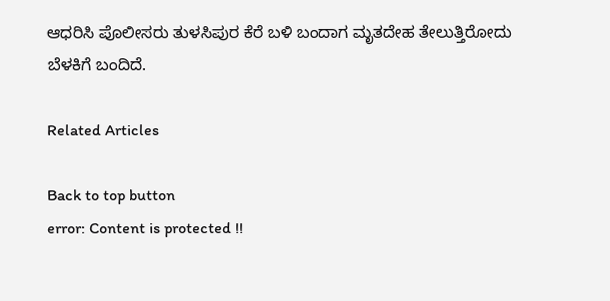ಆಧರಿಸಿ ಪೊಲೀಸರು ತುಳಸಿಪುರ ಕೆರೆ ಬಳಿ ಬಂದಾಗ ಮೃತದೇಹ ತೇಲುತ್ತಿರೋದು ಬೆಳಕಿಗೆ ಬಂದಿದೆ.

Related Articles

Back to top button
error: Content is protected !!